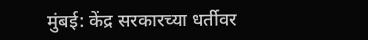मुंबई: केंद्र सरकारच्या धर्तीवर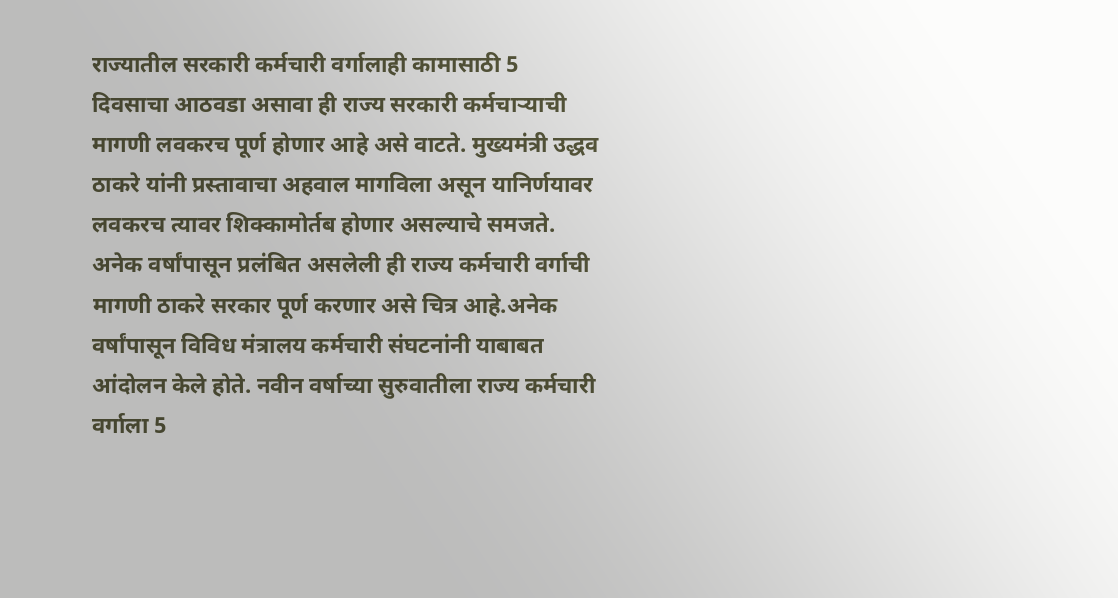राज्यातील सरकारी कर्मचारी वर्गालाही कामासाठी 5 दिवसाचा आठवडा असावा ही राज्य सरकारी कर्मचाऱ्याची मागणी लवकरच पूर्ण होणार आहे असे वाटते. मुख्यमंत्री उद्धव ठाकरे यांनी प्रस्तावाचा अहवाल मागविला असून यानिर्णयावर लवकरच त्यावर शिक्कामोर्तब होणार असल्याचे समजते.
अनेक वर्षांपासून प्रलंबित असलेली ही राज्य कर्मचारी वर्गाची मागणी ठाकरे सरकार पूर्ण करणार असे चित्र आहे.अनेक वर्षांपासून विविध मंत्रालय कर्मचारी संघटनांनी याबाबत आंदोलन केले होते. नवीन वर्षाच्या सुरुवातीला राज्य कर्मचारी वर्गाला 5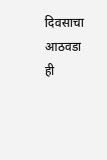दिवसाचा आठवडा ही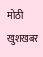मोठी खुशखबर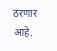ठरणार आहे.